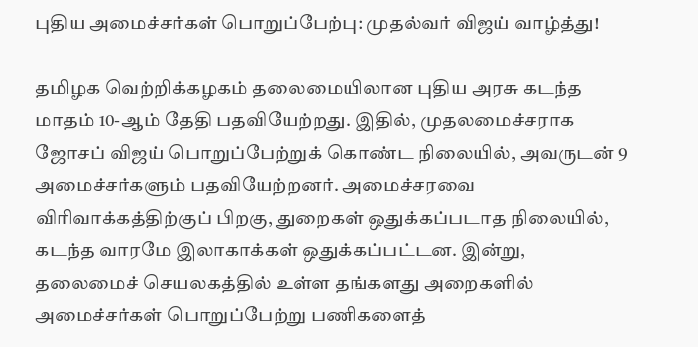புதிய அமைச்சர்கள் பொறுப்பேற்பு: முதல்வர் விஜய் வாழ்த்து!

தமிழக வெற்றிக்கழகம் தலைமையிலான புதிய அரசு கடந்த மாதம் 10-ஆம் தேதி பதவியேற்றது. இதில், முதலமைச்சராக ஜோசப் விஜய் பொறுப்பேற்றுக் கொண்ட நிலையில், அவருடன் 9 அமைச்சர்களும் பதவியேற்றனர். அமைச்சரவை விரிவாக்கத்திற்குப் பிறகு, துறைகள் ஒதுக்கப்படாத நிலையில், கடந்த வாரமே இலாகாக்கள் ஒதுக்கப்பட்டன. இன்று, தலைமைச் செயலகத்தில் உள்ள தங்களது அறைகளில் அமைச்சர்கள் பொறுப்பேற்று பணிகளைத்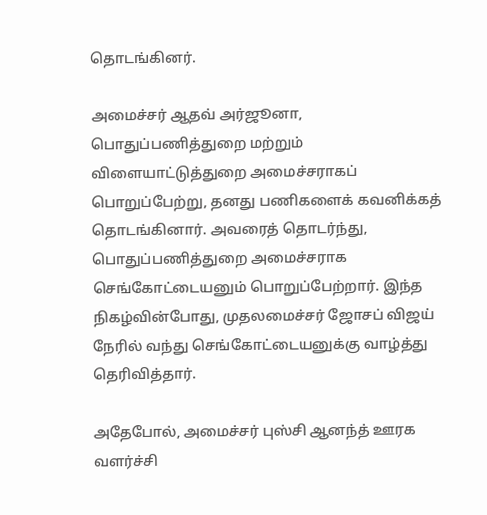தொடங்கினர்.

அமைச்சர் ஆதவ் அர்ஜூனா, பொதுப்பணித்துறை மற்றும் விளையாட்டுத்துறை அமைச்சராகப் பொறுப்பேற்று, தனது பணிகளைக் கவனிக்கத் தொடங்கினார். அவரைத் தொடர்ந்து, பொதுப்பணித்துறை அமைச்சராக செங்கோட்டையனும் பொறுப்பேற்றார். இந்த நிகழ்வின்போது, முதலமைச்சர் ஜோசப் விஜய் நேரில் வந்து செங்கோட்டையனுக்கு வாழ்த்து தெரிவித்தார்.

அதேபோல், அமைச்சர் புஸ்சி ஆனந்த் ஊரக வளர்ச்சி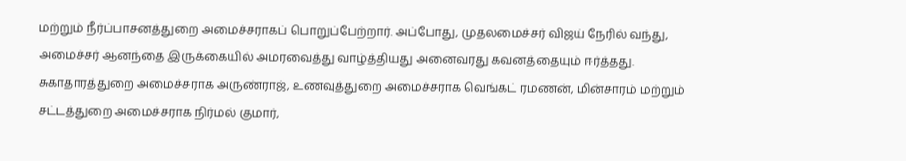மற்றும் நீர்ப்பாசனத்துறை அமைச்சராகப் பொறுப்பேற்றார். அப்போது, முதலமைச்சர் விஜய் நேரில் வந்து, அமைச்சர் ஆனந்தை இருக்கையில் அமரவைத்து வாழ்த்தியது அனைவரது கவனத்தையும் ஈர்த்தது. சுகாதாரத்துறை அமைச்சராக அருண்ராஜ், உணவுத்துறை அமைச்சராக வெங்கட் ரமணன், மின்சாரம் மற்றும் சட்டத்துறை அமைச்சராக நிர்மல் குமார்,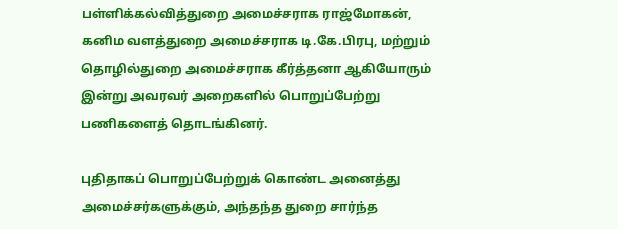பள்ளிக்கல்வித்துறை அமைச்சராக ராஜ்மோகன், கனிம வளத்துறை அமைச்சராக டி.கே.பிரபு, மற்றும் தொழில்துறை அமைச்சராக கீர்த்தனா ஆகியோரும் இன்று அவரவர் அறைகளில் பொறுப்பேற்று பணிகளைத் தொடங்கினர்.

புதிதாகப் பொறுப்பேற்றுக் கொண்ட அனைத்து அமைச்சர்களுக்கும், அந்தந்த துறை சார்ந்த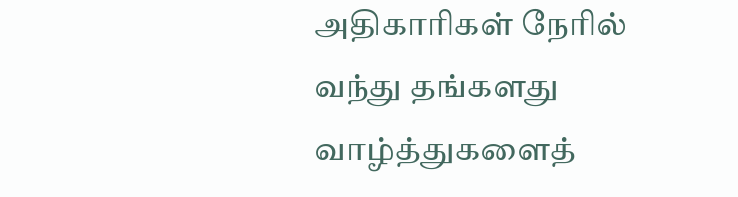அதிகாரிகள் நேரில் வந்து தங்களது வாழ்த்துகளைத்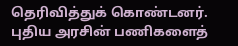தெரிவித்துக் கொண்டனர். புதிய அரசின் பணிகளைத்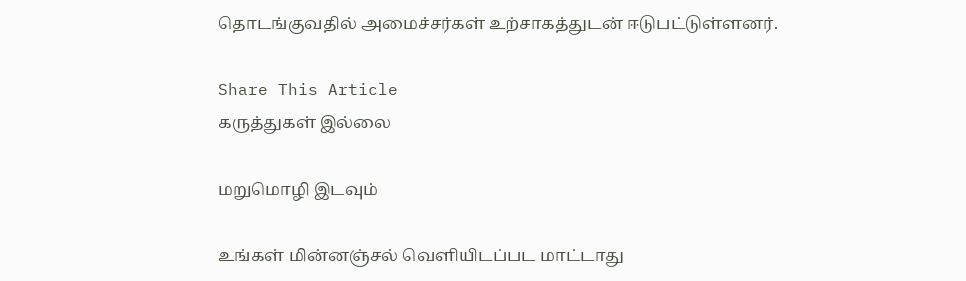தொடங்குவதில் அமைச்சர்கள் உற்சாகத்துடன் ஈடுபட்டுள்ளனர்.

Share This Article
கருத்துகள் இல்லை

மறுமொழி இடவும்

உங்கள் மின்னஞ்சல் வெளியிடப்பட மாட்டாது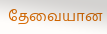தேவையான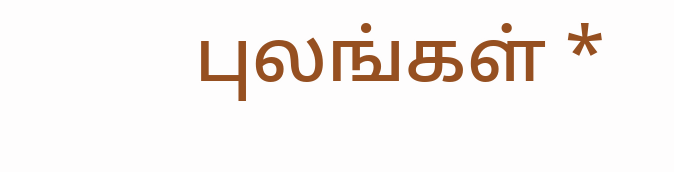புலங்கள் *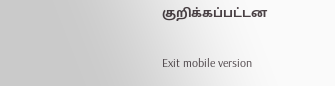குறிக்கப்பட்டன

Exit mobile version